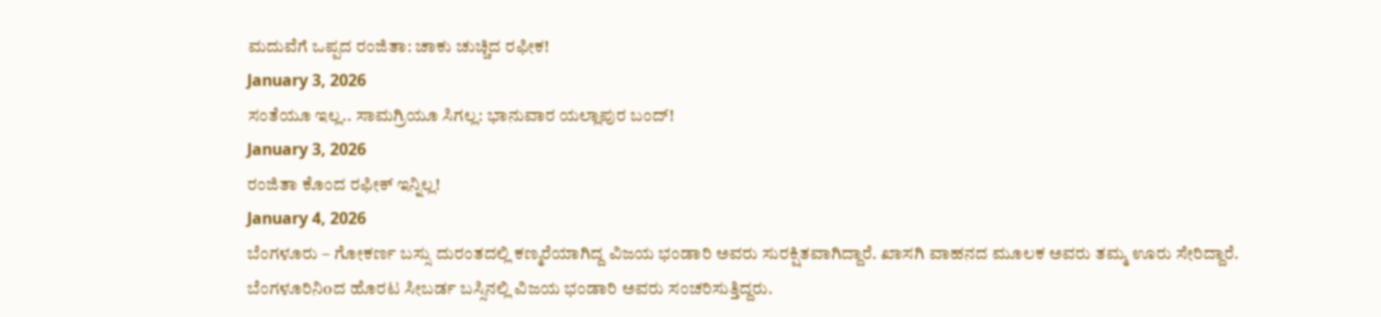ಮದುವೆಗೆ ಒಪ್ಪದ ರಂಜಿತಾ: ಚಾಕು ಚುಚ್ಚಿದ ರಫೀಕ!
January 3, 2026
ಸಂತೆಯೂ ಇಲ್ಲ.. ಸಾಮಗ್ರಿಯೂ ಸಿಗಲ್ಲ: ಭಾನುವಾರ ಯಲ್ಲಾಪುರ ಬಂದ್!
January 3, 2026
ರಂಜಿತಾ ಕೊಂದ ರಫೀಕ್ ಇನ್ನಿಲ್ಲ!
January 4, 2026
ಬೆಂಗಳೂರು – ಗೋಕರ್ಣ ಬಸ್ಸು ದುರಂತದಲ್ಲಿ ಕಣ್ಮರೆಯಾಗಿದ್ದ ವಿಜಯ ಭಂಡಾರಿ ಅವರು ಸುರಕ್ಷಿತವಾಗಿದ್ದಾರೆ. ಖಾಸಗಿ ವಾಹನದ ಮೂಲಕ ಅವರು ತಮ್ಮ ಊರು ಸೇರಿದ್ದಾರೆ.
ಬೆಂಗಳೂರಿನಿoದ ಹೊರಟ ಸೀಬರ್ಡ ಬಸ್ಸಿನಲ್ಲಿ ವಿಜಯ ಭಂಡಾರಿ ಅವರು ಸಂಚರಿಸುತ್ತಿದ್ದರು.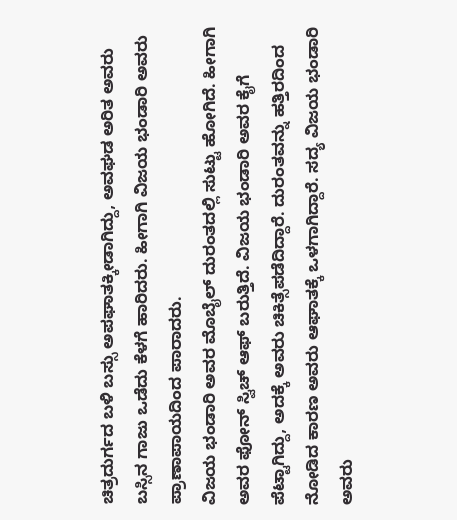ಚಿತ್ರದುರ್ಗದ ಬಳಿ ಬಸ್ಸು ಅಪಘಾತಕ್ಕೀಡಾಗಿದ್ದು, ಅವಘಡ ಅರಿತ ಅವರು ಬಸ್ಸಿನ ಗಾಜು ಒಡೆದು ಕೆಳಗೆ ಹಾರಿದರು. ಹೀಗಾಗಿ ವಿಜಯ ಭಂಡಾರಿ ಅವರು ಪ್ರಾಣಾಪಾಯದಿಂದ ಪಾರಾದರು.
ವಿಜಯ ಭಂಡಾರಿ ಅವರ ಮೊಬೈಲ್ ದುರಂತದಲ್ಲಿ ಸುಟ್ಟು ಹೋಗಿದೆ. ಹೀಗಾಗಿ ಅವರ ಫೋನ್ ಸ್ವಿಚ್ ಆಫ್ ಬರುತ್ತಿದೆ. ವಿಜಯ ಭಂಡಾರಿ ಅವರ ಕೈಗೆ ಪೆಟ್ಟಾಗಿದ್ದು, ಅದಕ್ಕೆ ಅವರು ಚಿಕಿತ್ಸೆಪಡೆದಿದ್ದಾರೆ. ದುರಂತವನ್ನು ಹತ್ತಿರದಿಂದ ನೋಡಿದ ಕಾರಣ ಅವರು ಆಘಾತಕ್ಕೆ ಒಳಗಾಗಿದ್ದಾರೆ. ಸದ್ಯ ವಿಜಯ ಭಂಡಾರಿ ಅವರು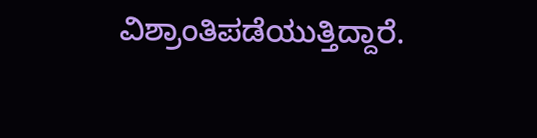ವಿಶ್ರಾಂತಿಪಡೆಯುತ್ತಿದ್ದಾರೆ.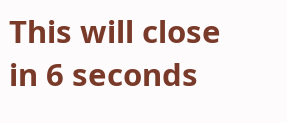This will close in 6 seconds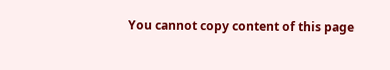You cannot copy content of this page